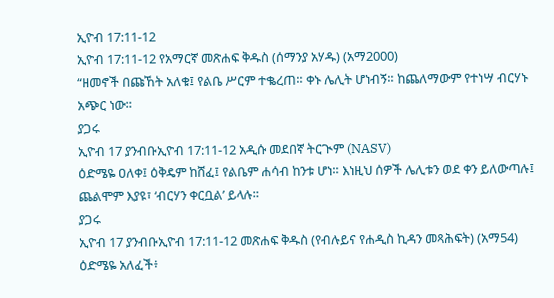ኢዮብ 17:11-12
ኢዮብ 17:11-12 የአማርኛ መጽሐፍ ቅዱስ (ሰማንያ አሃዱ) (አማ2000)
“ዘመኖች በጩኸት አለቁ፤ የልቤ ሥርም ተቈረጠ። ቀኑ ሌሊት ሆነብኝ። ከጨለማውም የተነሣ ብርሃኑ አጭር ነው።
ያጋሩ
ኢዮብ 17 ያንብቡኢዮብ 17:11-12 አዲሱ መደበኛ ትርጒም (NASV)
ዕድሜዬ ዐለቀ፤ ዕቅዴም ከሸፈ፤ የልቤም ሐሳብ ከንቱ ሆነ። እነዚህ ሰዎች ሌሊቱን ወደ ቀን ይለውጣሉ፤ ጨልሞም እያዩ፣ ‘ብርሃን ቀርቧል’ ይላሉ።
ያጋሩ
ኢዮብ 17 ያንብቡኢዮብ 17:11-12 መጽሐፍ ቅዱስ (የብሉይና የሐዲስ ኪዳን መጻሕፍት) (አማ54)
ዕድሜዬ አለፈች፥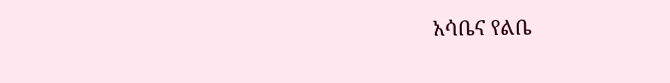አሳቤና የልቤ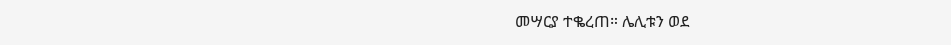መሣርያ ተቈረጠ። ሌሊቱን ወደ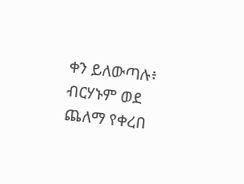ቀን ይለውጣሉ፥ ብርሃኑም ወደ ጨለማ የቀረበ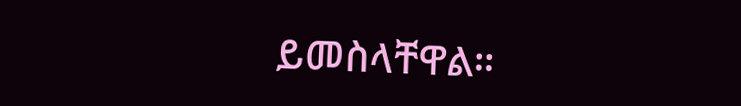ይመስላቸዋል።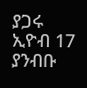ያጋሩ
ኢዮብ 17 ያንብቡ